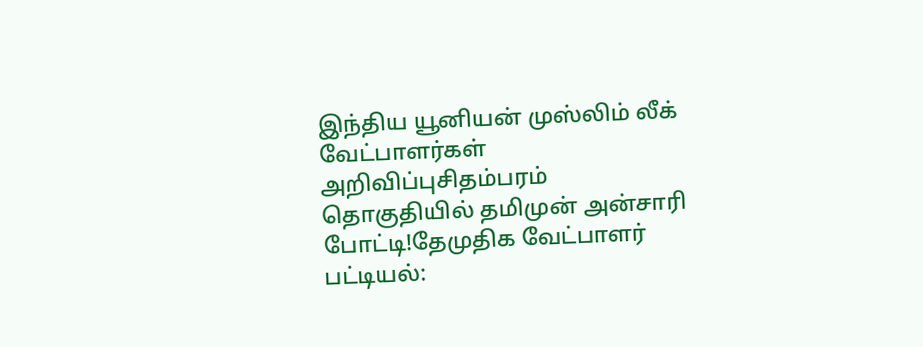இந்திய யூனியன் முஸ்லிம் லீக் வேட்பாளர்கள் அறிவிப்புசிதம்பரம் தொகுதியில் தமிமுன் அன்சாரி போட்டி!தேமுதிக வேட்பாளர் பட்டியல்: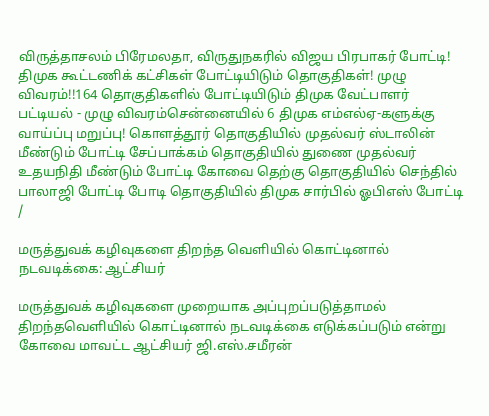விருத்தாசலம் பிரேமலதா, விருதுநகரில் விஜய பிரபாகர் போட்டி! திமுக கூட்டணிக் கட்சிகள் போட்டியிடும் தொகுதிகள்! முழு விவரம்!!164 தொகுதிகளில் போட்டியிடும் திமுக வேட்பாளர் பட்டியல் - முழு விவரம்சென்னையில் 6 திமுக எம்எல்ஏ-களுக்கு வாய்ப்பு மறுப்பு! கொளத்தூர் தொகுதியில் முதல்வர் ஸ்டாலின் மீண்டும் போட்டி சேப்பாக்கம் தொகுதியில் துணை முதல்வர் உதயநிதி மீண்டும் போட்டி கோவை தெற்கு தொகுதியில் செந்தில் பாலாஜி போட்டி போடி தொகுதியில் திமுக சார்பில் ஓபிஎஸ் போட்டி
/

மருத்துவக் கழிவுகளை திறந்த வெளியில் கொட்டினால் நடவடிக்கை: ஆட்சியர்

மருத்துவக் கழிவுகளை முறையாக அப்புறப்படுத்தாமல் திறந்தவெளியில் கொட்டினால் நடவடிக்கை எடுக்கப்படும் என்று கோவை மாவட்ட ஆட்சியர் ஜி.எஸ்.சமீரன்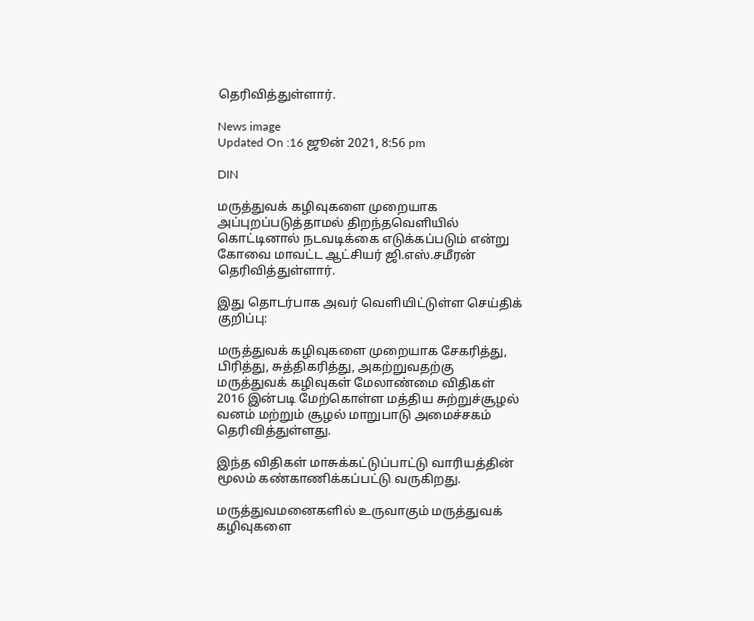தெரிவித்துள்ளார்.

News image
Updated On :16 ஜூன் 2021, 8:56 pm

DIN

மருத்துவக் கழிவுகளை முறையாக அப்புறப்படுத்தாமல் திறந்தவெளியில் கொட்டினால் நடவடிக்கை எடுக்கப்படும் என்று கோவை மாவட்ட ஆட்சியர் ஜி.எஸ்.சமீரன் தெரிவித்துள்ளார்.

இது தொடர்பாக அவர் வெளியிட்டுள்ள செய்திக் குறிப்பு:

மருத்துவக் கழிவுகளை முறையாக சேகரித்து, பிரித்து, சுத்திகரித்து, அகற்றுவதற்கு மருத்துவக் கழிவுகள் மேலாண்மை விதிகள் 2016 இன்படி மேற்கொள்ள மத்திய சுற்றுச்சூழல் வனம் மற்றும் சூழல் மாறுபாடு அமைச்சகம் தெரிவித்துள்ளது.

இந்த விதிகள் மாசுக்கட்டுப்பாட்டு வாரியத்தின் மூலம் கண்காணிக்கப்பட்டு வருகிறது.

மருத்துவமனைகளில் உருவாகும் மருத்துவக் கழிவுகளை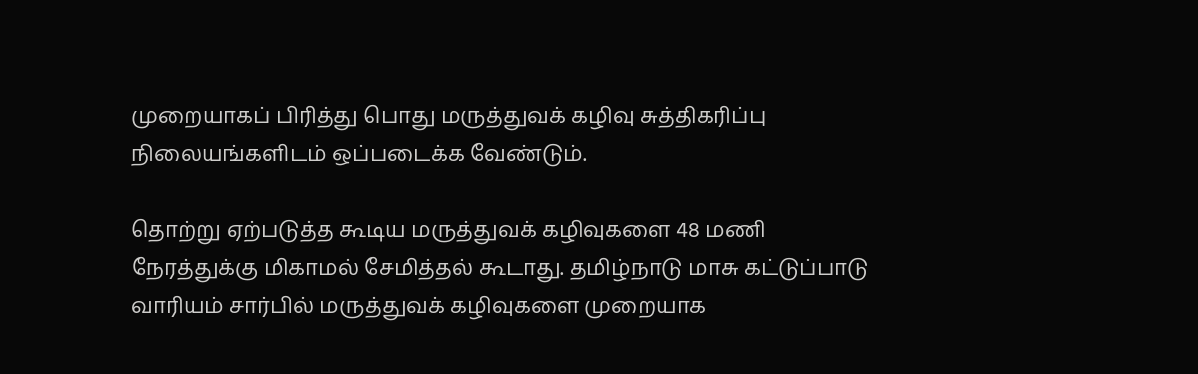முறையாகப் பிரித்து பொது மருத்துவக் கழிவு சுத்திகரிப்பு நிலையங்களிடம் ஒப்படைக்க வேண்டும்.

தொற்று ஏற்படுத்த கூடிய மருத்துவக் கழிவுகளை 48 மணி நேரத்துக்கு மிகாமல் சேமித்தல் கூடாது. தமிழ்நாடு மாசு கட்டுப்பாடு வாரியம் சார்பில் மருத்துவக் கழிவுகளை முறையாக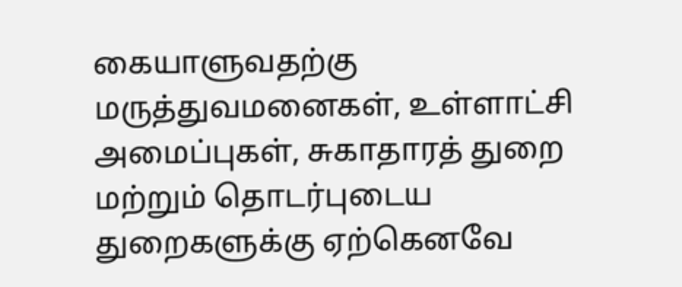கையாளுவதற்கு மருத்துவமனைகள், உள்ளாட்சி அமைப்புகள், சுகாதாரத் துறை மற்றும் தொடர்புடைய துறைகளுக்கு ஏற்கெனவே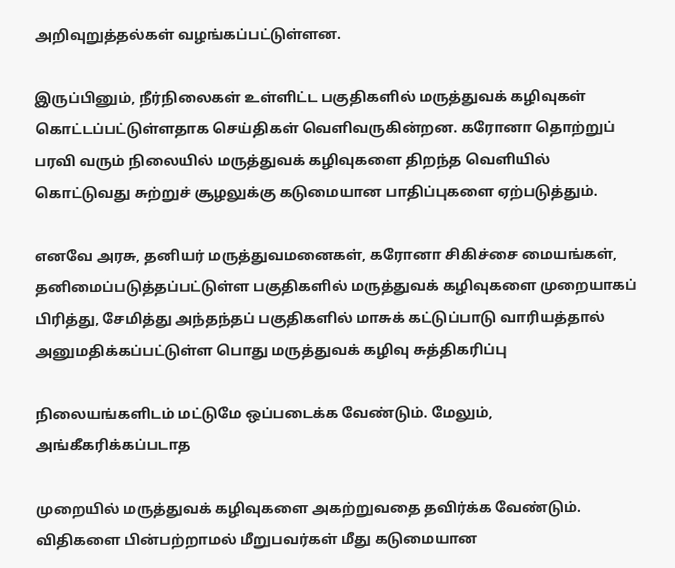அறிவுறுத்தல்கள் வழங்கப்பட்டுள்ளன.

இருப்பினும், நீர்நிலைகள் உள்ளிட்ட பகுதிகளில் மருத்துவக் கழிவுகள் கொட்டப்பட்டுள்ளதாக செய்திகள் வெளிவருகின்றன. கரோனா தொற்றுப் பரவி வரும் நிலையில் மருத்துவக் கழிவுகளை திறந்த வெளியில் கொட்டுவது சுற்றுச் சூழலுக்கு கடுமையான பாதிப்புகளை ஏற்படுத்தும்.

எனவே அரசு, தனியர் மருத்துவமனைகள், கரோனா சிகிச்சை மையங்கள், தனிமைப்படுத்தப்பட்டுள்ள பகுதிகளில் மருத்துவக் கழிவுகளை முறையாகப் பிரித்து, சேமித்து அந்தந்தப் பகுதிகளில் மாசுக் கட்டுப்பாடு வாரியத்தால் அனுமதிக்கப்பட்டுள்ள பொது மருத்துவக் கழிவு சுத்திகரிப்பு

நிலையங்களிடம் மட்டுமே ஒப்படைக்க வேண்டும். மேலும், அங்கீகரிக்கப்படாத

முறையில் மருத்துவக் கழிவுகளை அகற்றுவதை தவிர்க்க வேண்டும். விதிகளை பின்பற்றாமல் மீறுபவர்கள் மீது கடுமையான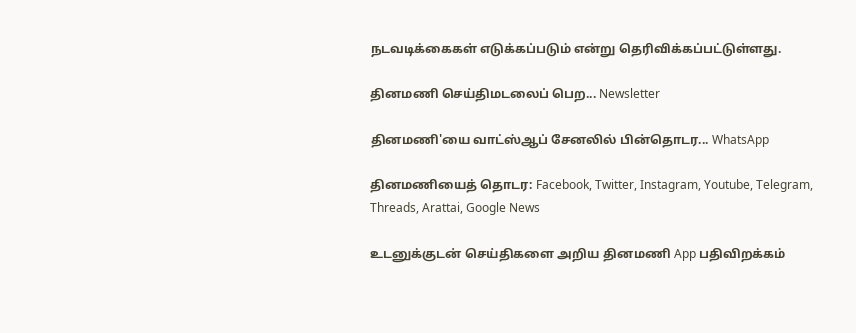நடவடிக்கைகள் எடுக்கப்படும் என்று தெரிவிக்கப்பட்டுள்ளது.

தினமணி செய்திமடலைப் பெற... Newsletter

தினமணி'யை வாட்ஸ்ஆப் சேனலில் பின்தொடர... WhatsApp

தினமணியைத் தொடர: Facebook, Twitter, Instagram, Youtube, Telegram, Threads, Arattai, Google News

உடனுக்குடன் செய்திகளை அறிய தினமணி App பதிவிறக்கம்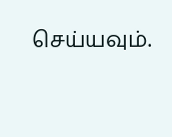செய்யவும்.